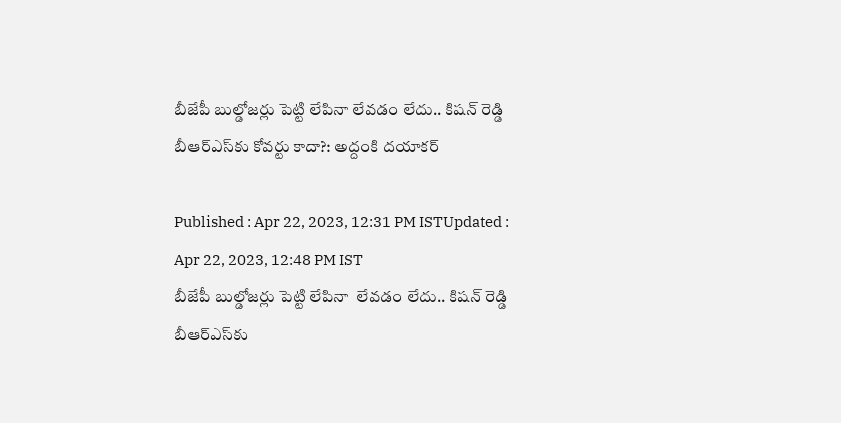బీజేపీ బుల్డోజర్లు పెట్టి లేపినా లేవడం లేదు.. కిషన్ రెడ్డి బీఆర్ఎస్‌కు కోవర్టు కాదా?: అద్దంకి దయాకర్

Published : Apr 22, 2023, 12:31 PM ISTUpdated : Apr 22, 2023, 12:48 PM IST
బీజేపీ బుల్డోజర్లు పెట్టి లేపినా  లేవడం లేదు.. కిషన్ రెడ్డి బీఆర్ఎస్‌కు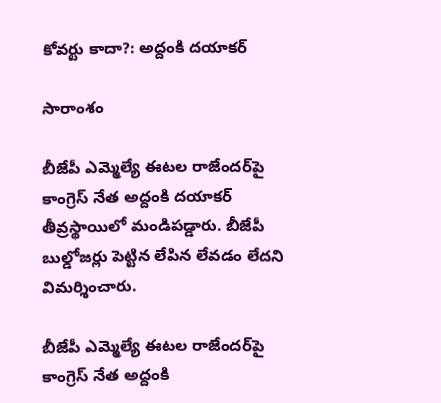కోవర్టు కాదా?: అద్దంకి దయాకర్

సారాంశం

బీజేపీ ఎమ్మెల్యే ఈటల రాజేందర్‌పై కాంగ్రెస్ నేత అద్దంకి దయాకర్ తీవ్రస్థాయిలో మండిపడ్డారు. బీజేపీ బుల్డోజర్లు పెట్టిన లేపిన లేవడం లేదని విమర్శించారు.

బీజేపీ ఎమ్మెల్యే ఈటల రాజేందర్‌పై కాంగ్రెస్ నేత అద్దంకి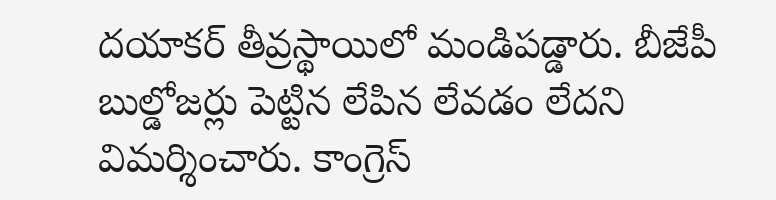దయాకర్ తీవ్రస్థాయిలో మండిపడ్డారు. బీజేపీ బుల్డోజర్లు పెట్టిన లేపిన లేవడం లేదని విమర్శించారు. కాంగ్రెస్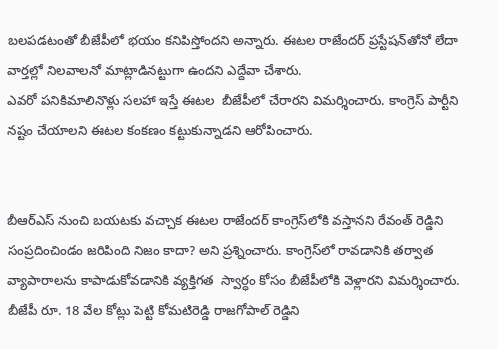బలపడటంతో బీజేపీలో భయం కనిపిస్తోందని అన్నారు. ఈటల రాజేందర్ ప్రస్టేషన్‌తోనో లేదా వార్తల్లో నిలవాలనో మాట్లాడినట్టుగా ఉందని ఎద్దేవా చేశారు.
ఎవరో పనికిమాలినొళ్లు సలహా ఇస్తే ఈటల  బీజేపీలో చేరారని విమర్శించారు. కాంగ్రెస్ పార్టీని నష్టం చేయాలని ఈటల కంకణం కట్టుకున్నాడని ఆరోపించారు.


బీఆర్ఎస్ నుంచి బయటకు వచ్చాక ఈటల రాజేందర్ కాంగ్రెస్‌లోకి వస్తానని రేవంత్ రెడ్డిని సంప్రదించిండం జరిపింది నిజం కాదా? అని ప్రశ్నించారు. కాంగ్రెస్‌లో రావడానికి తర్వాత వ్యాపారాలను కాపాడుకోవడానికి వ్యక్తిగత  స్వార్ధం కోసం బీజేపీలోకి వెళ్లారని విమర్శించారు. బీజేపీ రూ. 18 వేల కోట్లు పెట్టి కోమటిరెడ్డి రాజగోపాల్ రెడ్డిని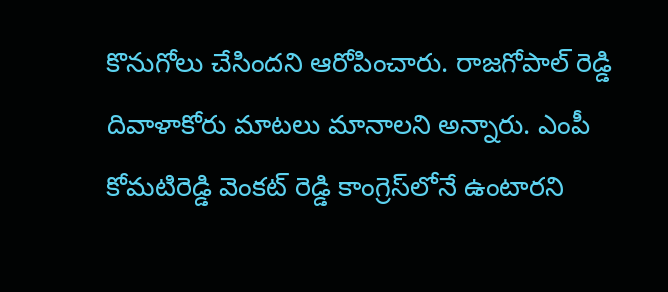కొనుగోలు చేసిందని ఆరోపించారు. రాజగోపాల్ రెడ్డి దివాళాకోరు మాటలు మానాలని అన్నారు. ఎంపీ కోమటిరెడ్డి వెంకట్ రెడ్డి కాంగ్రెస్‌లోనే ఉంటారని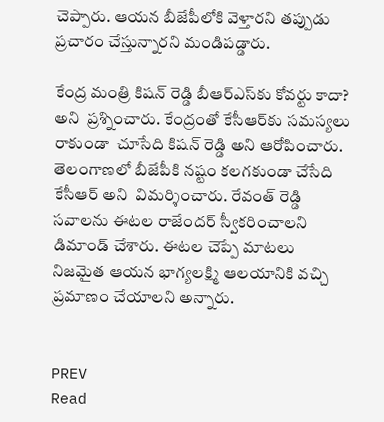చెప్పారు. ఆయన బీజేపీలోకి వెళ్తారని తప్పుడు ప్రచారం చేస్తున్నారని మండిపడ్డారు.

కేంద్ర మంత్రి కిషన్ రెడ్డి బీఆర్ఎస్‌కు కోవర్టు కాదా? అని  ప్రశ్నించారు. కేంద్రంతో కేసీఆర్‌కు సమస్యలు రాకుండా  చూసేది కిషన్ రెడ్డి అని ఆరోపించారు. తెలంగాణలో బీజేపీకి నష్టం కలగకుండా చేసేది కేసీఆర్ అని  విమర్శించారు. రేవంత్ రెడ్డి  సవాలను ఈటల రాజేందర్ స్వీకరించాలని డిమాండ్ చేశారు. ఈటల చెప్పే మాటలు నిజమైత ఆయన భాగ్యలక్ష్మి ఆలయానికి వచ్చి ప్రమాణం చేయాలని అన్నారు.


PREV
Read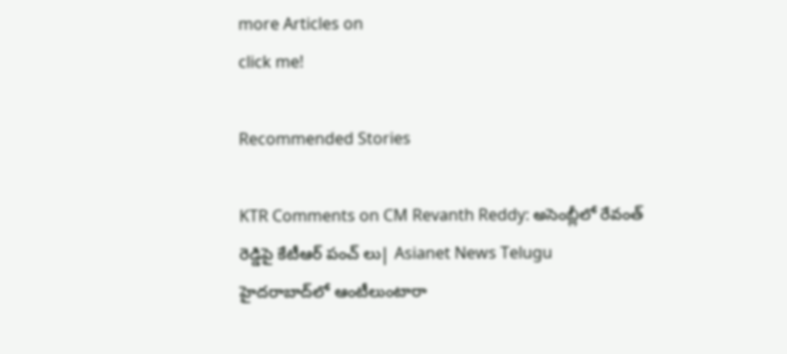more Articles on
click me!

Recommended Stories

KTR Comments on CM Revanth Reddy: అసెంబ్లీలో రేవంత్ రెడ్డిపై కేటీఆర్ పంచ్ లు| Asianet News Telugu
హైద‌రాబాద్‌లో ఆంటీలుంటారా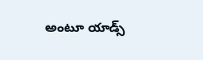అంటూ యాడ్స్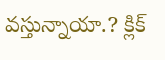వ‌స్తున్నాయా.? క్లిక్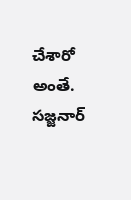చేశారో అంతే. సజ్జ‌నార్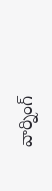వార్నింగ్